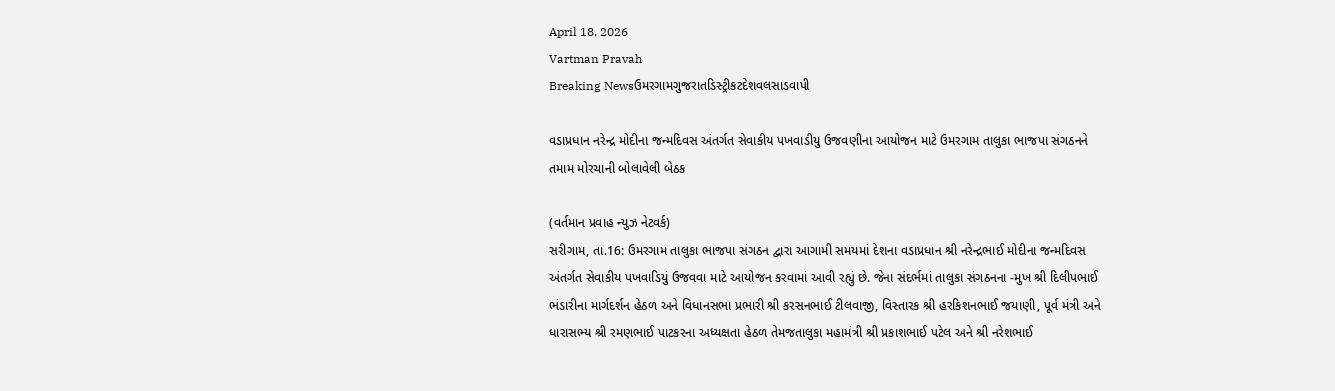April 18, 2026
Vartman Pravah
Breaking Newsઉમરગામગુજરાતડિસ્ટ્રીકટદેશવલસાડવાપી

વડાપ્રધાન નરેન્‍દ્ર મોદીના જન્‍મદિવસ અંતર્ગત સેવાકીય પખવાડીયુ ઉજવણીના આયોજન માટે ઉમરગામ તાલુકા ભાજપા સંગઠનને તમામ મોરચાની બોલાવેલી બેઠક

(વર્તમાન પ્રવાહ ન્‍યુઝ નેટવર્ક)
સરીગામ, તા.16: ઉમરગામ તાલુકા ભાજપા સંગઠન દ્વારા આગામી સમયમાં દેશના વડાપ્રધાન શ્રી નરેન્‍દ્રભાઈ મોદીના જન્‍મદિવસ અંતર્ગત સેવાકીય પખવાડિયું ઉજવવા માટે આયોજન કરવામાં આવી રહ્યું છે. જેના સંદર્ભમાં તાલુકા સંગઠનના -મુખ શ્રી દિલીપભાઈ ભંડારીના માર્ગદર્શન હેઠળ અને વિધાનસભા પ્રભારી શ્રી કરસનભાઈ ટીલવાજી, વિસ્‍તારક શ્રી હરકિશનભાઈ જયાણી, પૂર્વ મંત્રી અને ધારાસભ્‍ય શ્રી રમણભાઈ પાટકરના અધ્‍યક્ષતા હેઠળ તેમજતાલુકા મહામંત્રી શ્રી પ્રકાશભાઈ પટેલ અને શ્રી નરેશભાઈ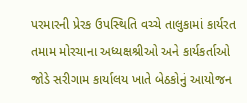પરમારની પ્રેરક ઉપસ્‍થિતિ વચ્‍ચે તાલુકામાં કાર્યરત તમામ મોરચાના અધ્‍યક્ષશ્રીઓ અને કાર્યકર્તાઓ જોડે સરીગામ કાર્યાલય ખાતે બેઠકોનું આયોજન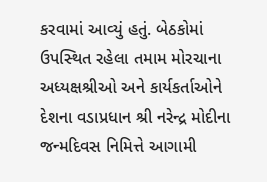કરવામાં આવ્‍યું હતું. બેઠકોમાં ઉપસ્‍થિત રહેલા તમામ મોરચાના અધ્‍યક્ષશ્રીઓ અને કાર્યકર્તાઓને દેશના વડાપ્રધાન શ્રી નરેન્‍દ્ર મોદીના જન્‍મદિવસ નિમિત્તે આગામી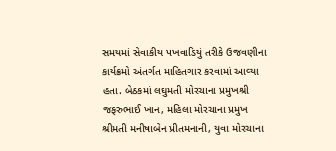સમયમાં સેવાકીય પખવાડિયું તરીકે ઉજવણીના કાર્યક્રમો અંતર્ગત માહિતગાર કરવામાં આવ્‍યા હતા. બેઠકમાં લઘુમતી મોરચાના પ્રમુખશ્રી જફરુભાઈ ખાન, મહિલા મોરચાના પ્રમુખ શ્રીમતી મનીષાબેન પ્રીતમનાની, યુવા મોરચાના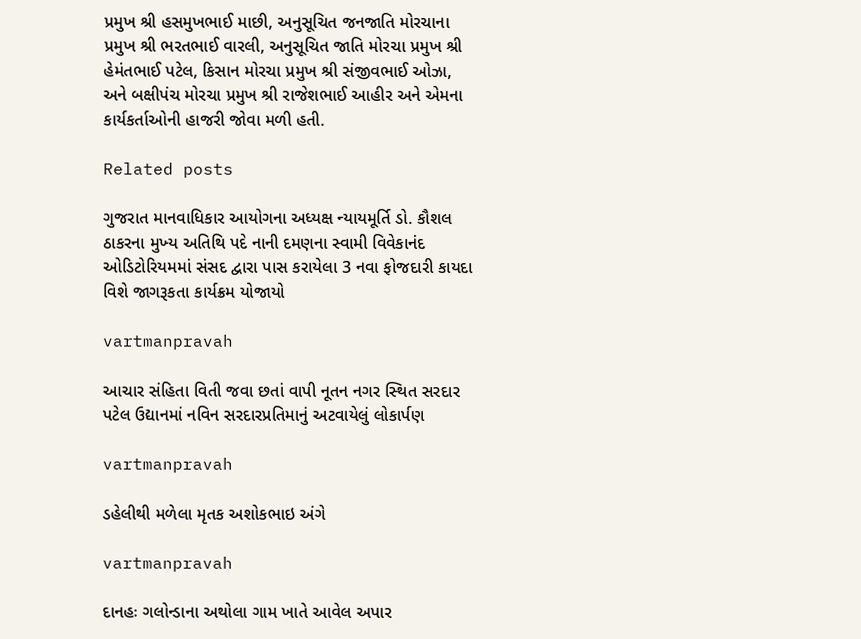પ્રમુખ શ્રી હસમુખભાઈ માછી, અનુસૂચિત જનજાતિ મોરચાના પ્રમુખ શ્રી ભરતભાઈ વારલી, અનુસૂચિત જાતિ મોરચા પ્રમુખ શ્રી હેમંતભાઈ પટેલ, કિસાન મોરચા પ્રમુખ શ્રી સંજીવભાઈ ઓઝા, અને બક્ષીપંચ મોરચા પ્રમુખ શ્રી રાજેશભાઈ આહીર અને એમના કાર્યકર્તાઓની હાજરી જોવા મળી હતી.

Related posts

ગુજરાત માનવાધિકાર આયોગના અધ્‍યક્ષ ન્‍યાયમૂર્તિ ડો. કૌશલ ઠાકરના મુખ્‍ય અતિથિ પદે નાની દમણના સ્‍વામી વિવેકાનંદ ઓડિટોરિયમમાં સંસદ દ્વારા પાસ કરાયેલા 3 નવા ફોજદારી કાયદા વિશે જાગરૂકતા કાર્યક્રમ યોજાયો

vartmanpravah

આચાર સંહિતા વિતી જવા છતાં વાપી નૂતન નગર સ્‍થિત સરદાર પટેલ ઉદ્યાનમાં નવિન સરદારપ્રતિમાનું અટવાયેલું લોકાર્પણ

vartmanpravah

ડહેલીથી મળેલા મૃતક અશોકભાઇ અંગે

vartmanpravah

દાનહઃ ગલોન્‍ડાના અથોલા ગામ ખાતે આવેલ અપાર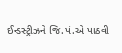ઈન્‍ડસ્‍ટ્રીઝને જિ.પં.એ પાઠવી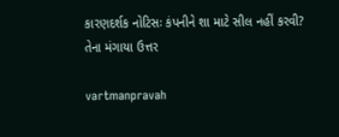કારણદર્શક નોટિસઃ કંપનીને શા માટે સીલ નહીં કરવી? તેના મંગાયા ઉત્તર

vartmanpravah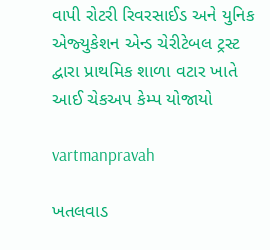વાપી રોટરી રિવરસાઈડ અને યુનિક એજ્‍યુકેશન એન્‍ડ ચેરીટેબલ ટ્રસ્‍ટ દ્વારા પ્રાથમિક શાળા વટાર ખાતે આઈ ચેકઅપ કેમ્‍પ યોજાયો

vartmanpravah

ખતલવાડ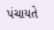પંચાયતે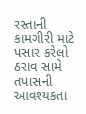રસ્‍તાની કામગીરી માટે પસાર કરેલો ઠરાવ સામે તપાસની આવશ્‍યકતા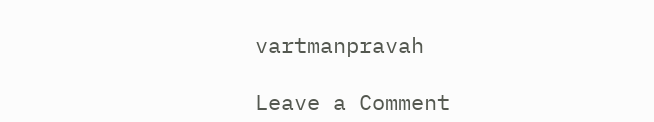vartmanpravah

Leave a Comment